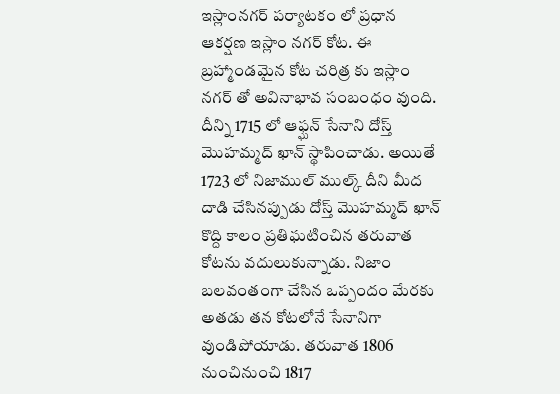ఇస్లాంనగర్ పర్యాటకం లో ప్రధాన ఆకర్షణ ఇస్లా౦ నగర్ కోట. ఈ బ్రహ్మాండమైన కోట చరిత్ర కు ఇస్లాం నగర్ తో అవినాభావ సంబంధం వుంది. దీన్ని 1715 లో ఆఫ్ఘన్ సేనాని దోస్త్ మొహమ్మద్ ఖాన్ స్థాపించాడు. అయితే 1723 లో నిజాముల్ ముల్క్ దీని మీద దాడి చేసినప్పుడు దోస్త్ మొహమ్మద్ ఖాన్ కొద్ది కాలం ప్రతిఘటించిన తరువాత కోటను వదులుకున్నాడు. నిజాం బలవంతంగా చేసిన ఒప్పందం మేరకు అతడు తన కోటలోనే సేనానిగా వుండిపోయాడు. తరువాత 1806 నుంచినుంచి 1817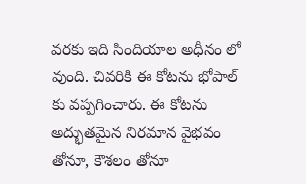వరకు ఇది సిందియాల అధీనం లో వుంది. చివరికి ఈ కోటను భోపాల్ కు వప్పగించారు. ఈ కోటను అద్భుతమైన నిరమాన వైభవం తోనూ, కౌశలం తోనూ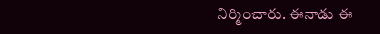నిర్మించారు. ఈనాడు ఈ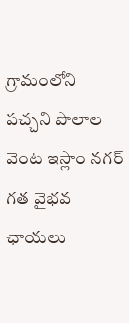గ్రామంలోని పచ్చని పొలాల వెంట ఇస్లాం నగర్ గత వైభవ ఛాయలు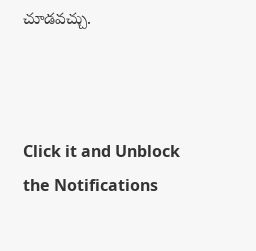చూడవచ్చు.



Click it and Unblock the Notifications